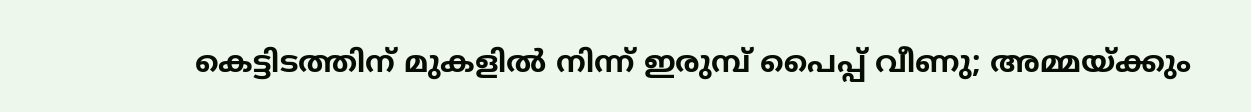കെട്ടിടത്തിന് മുകളിൽ നിന്ന് ഇരുമ്പ് പൈപ്പ് വീണു; അമ്മയ്ക്കും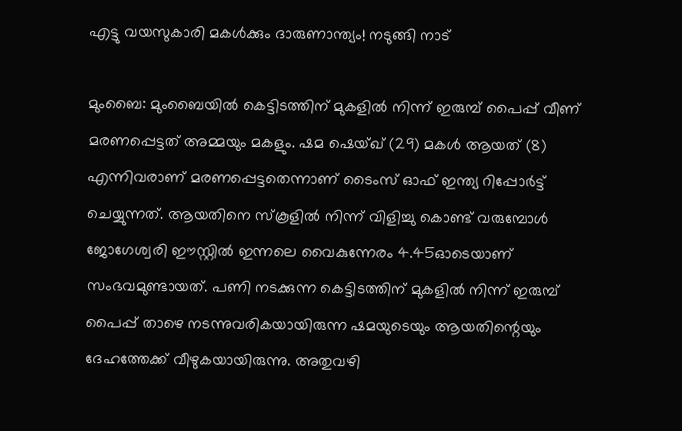എട്ടു വയസുകാരി മകൾക്കും ദാരുണാന്ത്യം! നടുങ്ങി നാട്

മുംബൈ: മുംബൈയിൽ കെട്ടിടത്തിന് മുകളിൽ നിന്ന് ഇരുമ്പ് പൈപ്പ് വീണ് മരണപ്പെട്ടത് അമ്മയും മകളും. ഷമ ഷെയ്ഖ് (29) മകൾ ആയത് (8) എന്നിവരാണ് മരണപ്പെട്ടതെന്നാണ് ടൈംസ് ഓഫ് ഇന്ത്യ റിപ്പോർട്ട് ചെയ്യുന്നത്. ആയതിനെ സ്കൂളിൽ നിന്ന് വിളിച്ചു കൊണ്ട് വരുമ്പോൾ ജോഗേശ്വരി ഈസ്റ്റിൽ ഇന്നലെ വൈകുന്നേരം 4.45ഓടെയാണ് സംഭവമുണ്ടായത്. പണി നടക്കുന്ന കെട്ടിടത്തിന് മുകളിൽ നിന്ന് ഇരുമ്പ് പൈപ്പ് താഴെ നടന്നുവരികയായിരുന്ന ഷമയുടെയും ആയതിന്റെയും ദേഹത്തേക്ക് വീഴുകയായിരുന്നു. അതുവഴി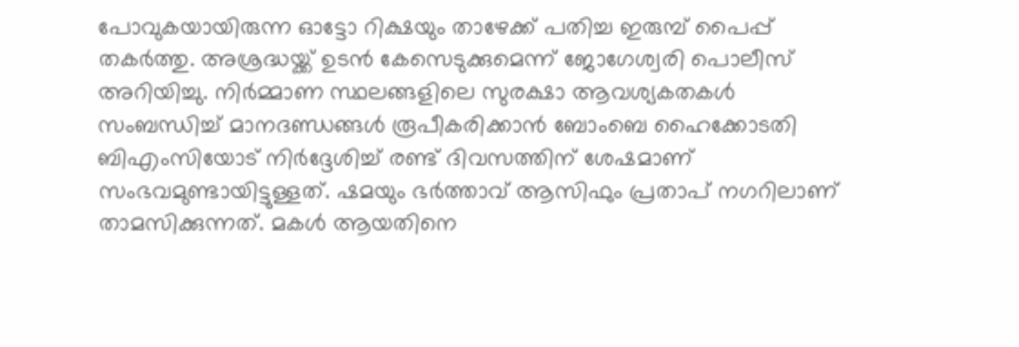പോവുകയായിരുന്ന ഓട്ടോ റിക്ഷയും താഴേക്ക് പതിച്ച ഇരുമ്പ് പൈപ്പ് തകർത്തു. അശ്രദ്ധയ്ക്ക് ഉടൻ കേസെടുക്കുമെന്ന് ജോഗേശ്വരി പൊലീസ് അറിയിച്ചു. നിർമ്മാണ സ്ഥലങ്ങളിലെ സുരക്ഷാ ആവശ്യകതകൾ സംബന്ധിച്ച് മാനദണ്ഡങ്ങൾ രൂപീകരിക്കാൻ ബോംബെ ഹൈക്കോടതി ബിഎംസിയോട് നിർദ്ദേശിച്ച് രണ്ട് ദിവസത്തിന് ശേഷമാണ് സംഭവമുണ്ടായിട്ടുള്ളത്. ഷമയും ഭർത്താവ് ആസിഫും പ്രതാപ് നഗറിലാണ് താമസിക്കുന്നത്. മകൾ ആയതിനെ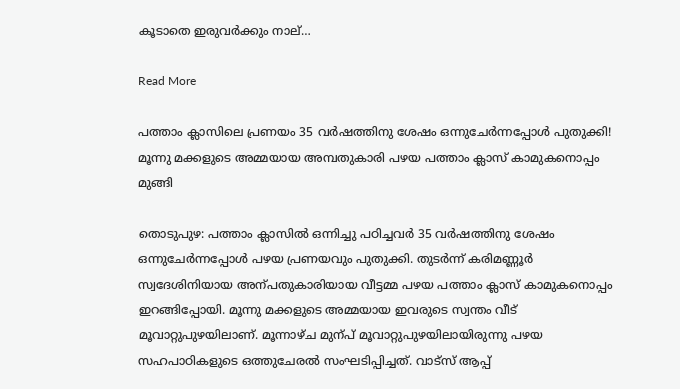കൂടാതെ ഇരുവർക്കും നാല്…

Read More

പത്താം ക്ലാസിലെ പ്രണയം 35 വർഷത്തിനു ശേഷം ഒന്നുചേർന്നപ്പോൾ പുതുക്കി! മൂന്നു മക്കളുടെ അമ്മയായ അമ്പതുകാരി പഴയ പത്താം ക്ലാസ് കാമുകനൊപ്പം മുങ്ങി

തൊടുപുഴ: പത്താം ക്ലാസിൽ ഒന്നിച്ചു പഠിച്ചവർ 35 വർഷത്തിനു ശേഷം ഒന്നുചേർന്നപ്പോൾ പഴയ പ്രണയവും പുതുക്കി. തുടർന്ന് കരിമണ്ണൂർ സ്വദേശിനിയായ അന്പതുകാരിയായ വീട്ടമ്മ പഴയ പത്താം ക്ലാസ് കാമുകനൊപ്പം ഇറങ്ങിപ്പോയി. മൂന്നു മക്കളുടെ അമ്മയായ ഇവരുടെ സ്വന്തം വീട് മൂവാറ്റുപുഴയിലാണ്. മൂന്നാഴ്ച മുന്പ് മൂവാറ്റുപുഴയിലായിരുന്നു പഴയ സഹപാഠികളുടെ ഒത്തുചേരൽ സംഘടിപ്പിച്ചത്. വാട്സ് ആപ്പ്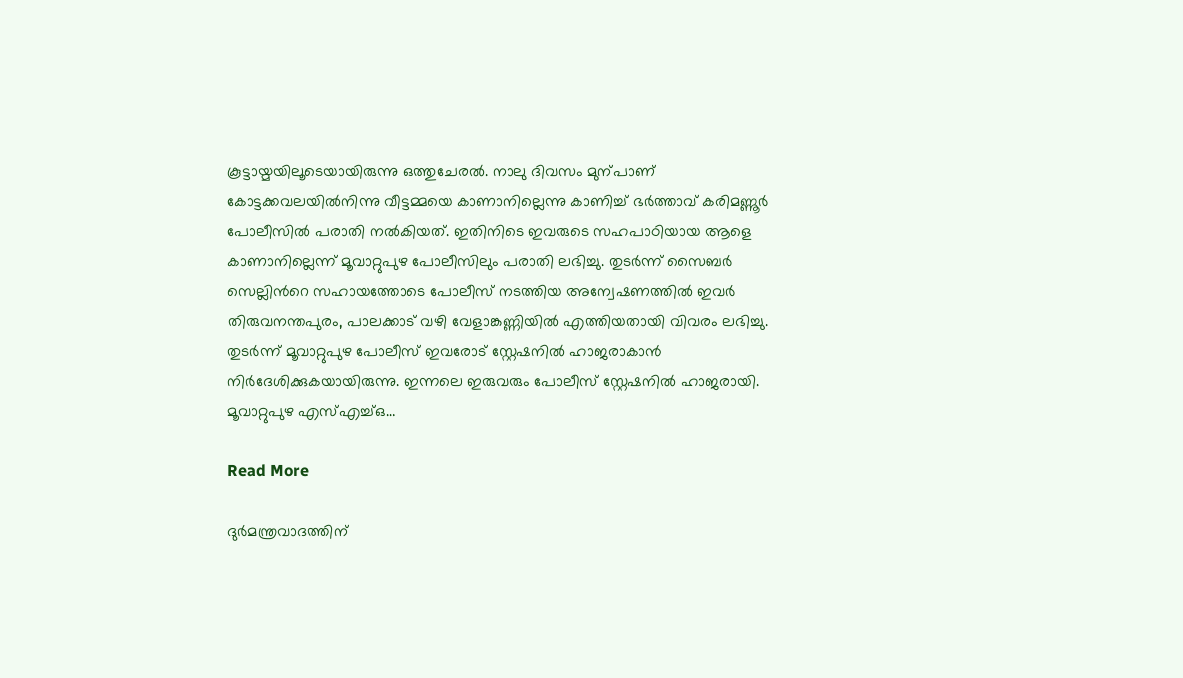കൂട്ടായ്മയിലൂടെയായിരുന്നു ഒത്തുചേരൽ. നാലു ദിവസം മുന്പാണ് കോട്ടക്കവലയിൽനിന്നു വീട്ടമ്മയെ കാണാനില്ലെന്നു കാണിച്ച് ഭർത്താവ് കരിമണ്ണൂർ പോലീസിൽ പരാതി നൽകിയത്. ഇതിനിടെ ഇവരുടെ സഹപാഠിയായ ആളെ കാണാനില്ലെന്ന് മൂവാറ്റുപുഴ പോലീസിലും പരാതി ലഭിച്ചു. തുടർന്ന് സൈബർ സെല്ലിന്‍റെ സഹായത്തോടെ പോലീസ് നടത്തിയ അന്വേഷണത്തിൽ ഇവർ തിരുവനന്തപുരം, പാലക്കാട് വഴി വേളാങ്കണ്ണിയിൽ എത്തിയതായി വിവരം ലഭിച്ചു. തുടർന്ന് മൂവാറ്റുപുഴ പോലീസ് ഇവരോട് സ്റ്റേഷനിൽ ഹാജരാകാൻ നിർദേശിക്കുകയായിരുന്നു. ഇന്നലെ ഇരുവരും പോലീസ് സ്റ്റേഷനിൽ ഹാജരായി. മൂവാറ്റുപുഴ എസ്എച്ച്ഒ…

Read More

ദുര്‍മന്ത്രവാദത്തിന്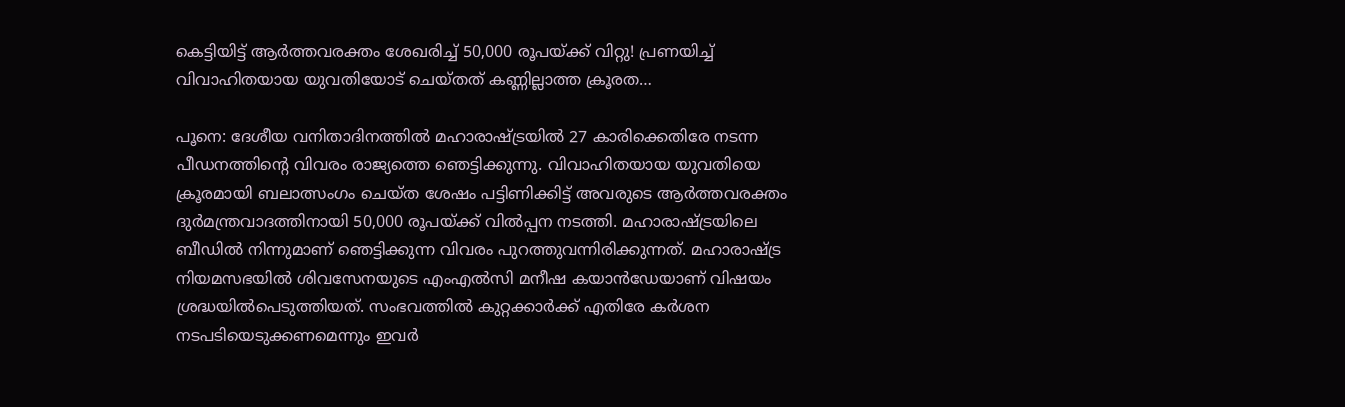കെട്ടിയിട്ട് ആര്‍ത്തവരക്തം ശേഖരിച്ച് 50,000 രൂപയ്ക്ക് വിറ്റു! പ്രണയിച്ച് വിവാഹിതയായ യുവതിയോട് ചെയ്തത് കണ്ണില്ലാത്ത ക്രൂരത…

പൂനെ: ദേശീയ വനിതാദിനത്തില്‍ മഹാരാഷ്ട്രയില്‍ 27 കാരിക്കെതിരേ നടന്ന പീഡനത്തിന്റെ വിവരം രാജ്യത്തെ ഞെട്ടിക്കുന്നു. വിവാഹിതയായ യുവതിയെ ക്രൂരമായി ബലാത്സംഗം ചെയ്ത ശേഷം പട്ടിണിക്കിട്ട് അവരുടെ ആര്‍ത്തവരക്തം ദുര്‍മന്ത്രവാദത്തിനായി 50,000 രൂപയ്ക്ക് വില്‍പ്പന നടത്തി. മഹാരാഷ്ട്രയിലെ ബീഡില്‍ നിന്നുമാണ് ഞെട്ടിക്കുന്ന വിവരം പുറത്തുവന്നിരിക്കുന്നത്. മഹാരാഷ്ട്ര നിയമസഭയില്‍ ശിവസേനയുടെ എംഎല്‍സി മനീഷ കയാന്‍ഡേയാണ് വിഷയം ശ്രദ്ധയില്‍പെടുത്തിയത്. സംഭവത്തില്‍ കുറ്റക്കാര്‍ക്ക് എതിരേ കര്‍ശന നടപടിയെടുക്കണമെന്നും ഇവര്‍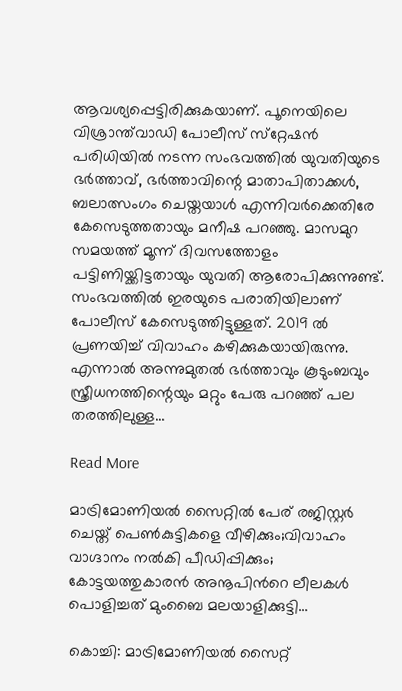ആവശ്യപ്പെട്ടിരിക്കുകയാണ്. പൂനെയിലെ വിശ്രാന്ത്‌വാഡി പോലീസ് സ്‌റ്റേഷന്‍ പരിധിയില്‍ നടന്ന സംഭവത്തില്‍ യുവതിയുടെ ഭര്‍ത്താവ്, ഭര്‍ത്താവിന്റെ മാതാപിതാക്കള്‍, ബലാത്സംഗം ചെയ്തയാള്‍ എന്നിവര്‍ക്കെതിരേ കേസെടുത്തതായും മനീഷ പറഞ്ഞു. മാസമുറ സമയത്ത് മൂന്ന് ദിവസത്തോളം പട്ടിണിയ്ക്കിട്ടതായും യുവതി ആരോപിക്കുന്നുണ്ട്. സംഭവത്തില്‍ ഇരയുടെ പരാതിയിലാണ് പോലീസ് കേസെടുത്തിട്ടുള്ളത്. 2019 ല്‍ പ്രണയിച്ച് വിവാഹം കഴിക്കുകയായിരുന്നു. എന്നാല്‍ അന്നുമുതല്‍ ഭര്‍ത്താവും കൂടുംബവും സ്ത്രീധനത്തിന്റെയും മറ്റും പേരു പറഞ്ഞ് പല തരത്തിലുള്ള…

Read More

മാട്രിമോണിയൽ സൈറ്റിൽ പേര് രജിസ്റ്റർ ചെയ്ത് പെൺകുട്ടികളെ വീഴിക്കും;വിവാഹം വാഗ്ദാനം നൽകി പീഡിപ്പിക്കും; കോട്ടയത്തുകാരൻ അനൂപിന്‍റെ ലീലകൾ പൊളിച്ചത് മുംബൈ മലയാളിക്കുട്ടി…

കൊച്ചി: മാട്രിമോണിയൽ സൈറ്റ്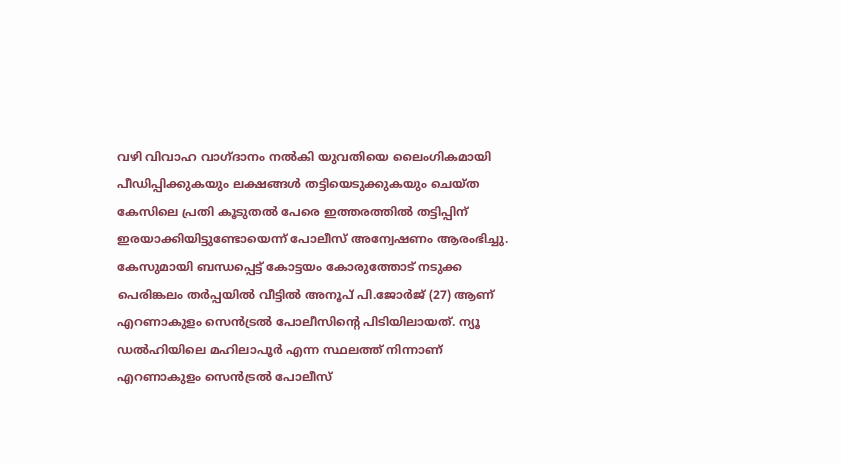വഴി വിവാഹ വാഗ്ദാനം നൽകി യുവതിയെ ലൈംഗികമായി പീഡിപ്പിക്കുകയും ലക്ഷങ്ങൾ തട്ടിയെടുക്കുകയും ചെയ്ത കേസിലെ പ്രതി കൂടുതൽ പേരെ ഇത്തരത്തിൽ തട്ടിപ്പിന് ഇരയാക്കിയിട്ടുണ്ടോയെന്ന് പോലീസ് അന്വേഷണം ആരംഭിച്ചു. കേസുമായി ബന്ധപ്പെട്ട് കോട്ടയം കോരുത്തോട് നടുക്ക പെരിങ്കലം തർപ്പയിൽ വീട്ടിൽ അനൂപ് പി.ജോർജ് (27) ആണ് എറണാകുളം സെൻട്രൽ പോലീസിന്‍റെ പിടിയിലായത്. ന്യൂ ഡൽഹിയിലെ മഹിലാപൂർ എന്ന സ്ഥലത്ത് നിന്നാണ് എറണാകുളം സെൻട്രൽ പോലീസ്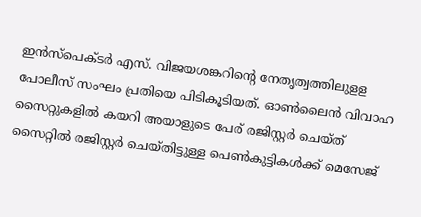ഇൻസ്പെക്ടർ എസ്. വിജയശങ്കറിന്‍റെ നേതൃത്വത്തിലുളള പോലീസ് സംഘം പ്രതിയെ പിടികൂടിയത്. ഓണ്‍ലൈൻ വിവാഹ സൈറ്റുകളിൽ കയറി അയാളുടെ പേര് രജിസ്റ്റർ ചെയ്ത് സൈറ്റിൽ രജിസ്റ്റർ ചെയ്തിട്ടുള്ള പെണ്‍കുട്ടികൾക്ക് മെസേജ്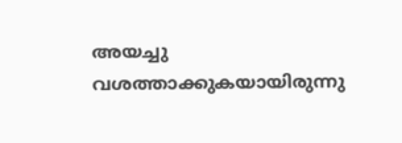അയച്ചു വശത്താക്കുകയായിരുന്നു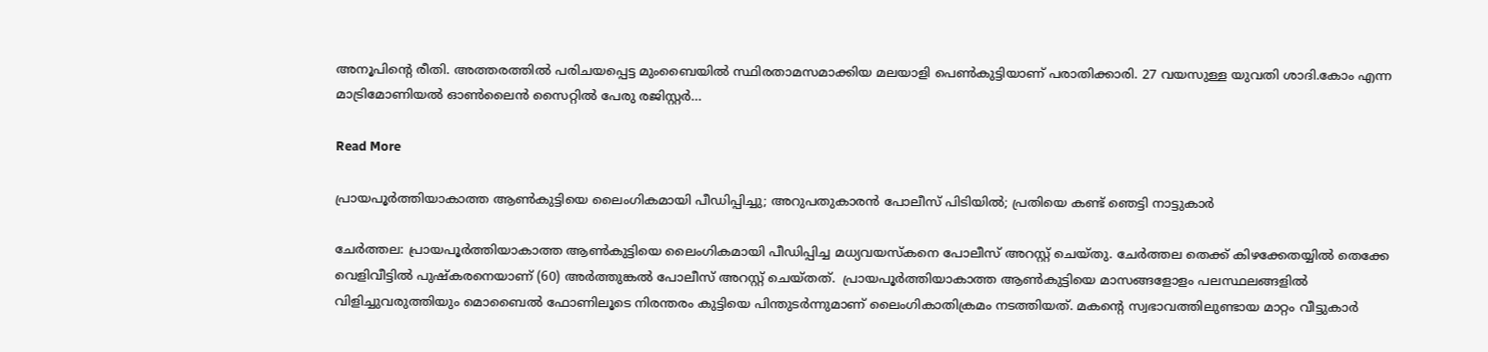അനൂപിന്‍റെ രീതി. അത്തരത്തിൽ പരിചയപ്പെട്ട മുംബൈയിൽ സ്ഥിരതാമസമാക്കിയ മലയാളി പെണ്‍കുട്ടിയാണ് പരാതിക്കാരി. 27 വയസുള്ള യുവതി ശാദി.കോം എന്ന മാട്രിമോണിയൽ ഓണ്‍ലൈൻ സൈറ്റിൽ പേരു രജിസ്റ്റർ…

Read More

പ്രായപൂർത്തിയാകാത്ത ആൺകുട്ടിയെ ലൈംഗികമായി പീഡിപ്പിച്ചു; അറുപതുകാരൻ പോലീസ് പിടിയിൽ; പ്രതിയെ കണ്ട് ഞെട്ടി നാട്ടുകാർ

ചേർത്തല: പ്രായപൂർത്തിയാകാത്ത ആൺകുട്ടിയെ ലൈംഗികമായി പീഡിപ്പിച്ച മധ്യവയസ്കനെ പോലീസ് അറസ്റ്റ് ചെയ്തു. ചേര്‍ത്തല തെക്ക് കിഴക്കേതയ്യില്‍ തെക്കേ വെളിവീട്ടില്‍ പുഷ്കരനെയാണ് (60) അർത്തുങ്കൽ പോലീസ് അറസ്റ്റ് ചെയ്തത്.  പ്രായപൂർത്തിയാകാത്ത ആണ്‍കുട്ടിയെ മാസങ്ങളോളം പലസ്ഥലങ്ങളില്‍ വിളിച്ചുവരുത്തിയും മൊബൈല്‍ ഫോണിലൂടെ നിരന്തരം കുട്ടിയെ പിന്തുടര്‍ന്നുമാണ് ലൈംഗികാതിക്രമം നടത്തിയത്. മകന്‍റെ സ്വഭാവത്തിലുണ്ടായ മാറ്റം വീട്ടുകാർ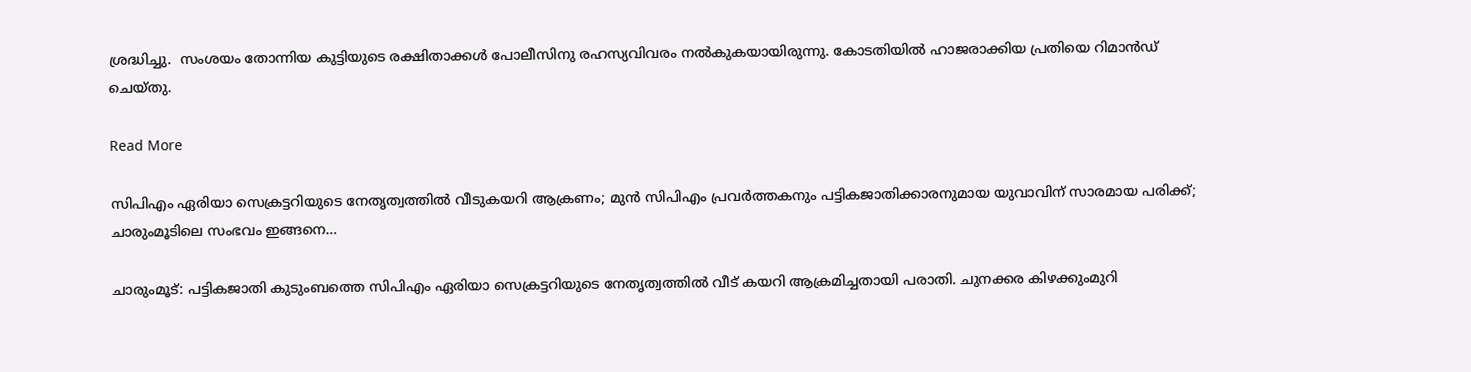ശ്രദ്ധിച്ചു.  സംശയം തോന്നിയ കുട്ടിയുടെ രക്ഷിതാക്കള്‍ പോലീസിനു രഹസ്യവിവരം നല്‍കുകയായിരുന്നു. കോടതിയില്‍ ഹാജരാക്കിയ പ്രതിയെ റിമാന്‍ഡ് ചെയ്തു.

Read More

സിപിഎം ഏരിയാ സെക്രട്ടറിയുടെ നേതൃത്വത്തിൽ വീടുകയറി ആക്രണം; മുൻ സിപിഎം പ്രവർത്തകനും പട്ടികജാതിക്കാരനുമായ യുവാവിന് സാരമായ പരിക്ക്; ചാരുംമൂടിലെ സംഭവം ഇങ്ങനെ…

ചാരുംമൂട്: പട്ടികജാതി കുടുംബത്തെ സിപിഎം ഏരിയാ സെക്രട്ടറിയുടെ നേതൃത്വത്തിൽ വീട് കയറി ആക്രമിച്ചതായി പരാതി. ചുനക്കര കിഴക്കുംമുറി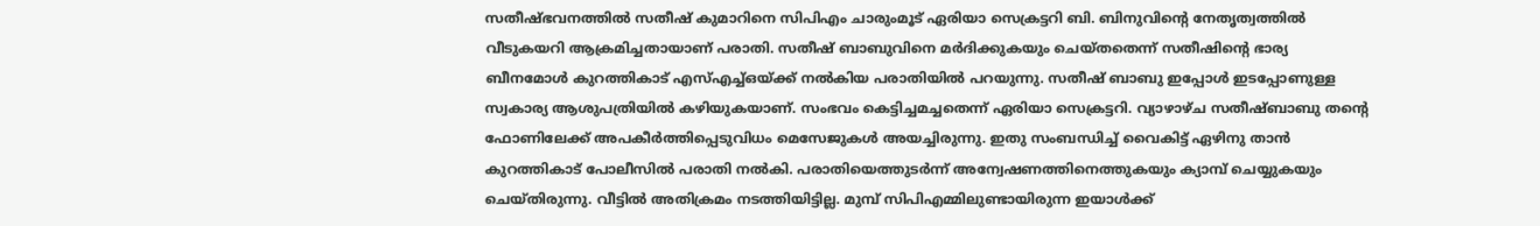സതീഷ്ഭവനത്തിൽ സതീഷ് കുമാറിനെ സിപിഎം ചാരുംമൂട് ഏരിയാ സെക്രട്ടറി ബി. ബിനുവിന്‍റെ നേതൃത്വത്തിൽ വീടുകയറി ആക്രമിച്ചതായാണ് പരാതി. സതീഷ് ബാബുവിനെ മർദിക്കുകയും ചെയ്തതെന്ന് സതീഷിന്‍റെ ഭാര്യ ബീനമോൾ കുറത്തികാട് എസ്എച്ച്ഒയ്ക്ക് നൽകിയ പരാതിയിൽ പറയുന്നു. സതീഷ് ബാബു ഇപ്പോൾ ഇടപ്പോണുള്ള സ്വകാര്യ ആശുപത്രിയിൽ കഴിയുകയാണ്. സംഭവം കെട്ടിച്ചമച്ചതെന്ന് ഏരിയാ സെക്രട്ടറി. വ്യാഴാഴ്ച സതീഷ്ബാബു തന്‍റെ ഫോണിലേക്ക് അപകീർത്തിപ്പെടുവിധം മെസേജുകൾ അയച്ചിരുന്നു. ഇതു സംബന്ധിച്ച് വൈകിട്ട് ഏഴിനു താൻ കുറത്തികാട് പോലീസിൽ പരാതി നൽകി. പരാതിയെത്തുടർന്ന് അന്വേഷണത്തിനെത്തുകയും ക്യാമ്പ് ചെയ്യുകയും ചെയ്തിരുന്നു. വീട്ടിൽ അതിക്രമം നടത്തിയിട്ടില്ല. മുമ്പ് സിപിഎമ്മിലുണ്ടായിരുന്ന ഇയാൾക്ക്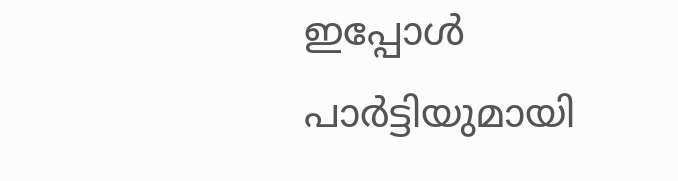ഇപ്പോൾ പാർട്ടിയുമായി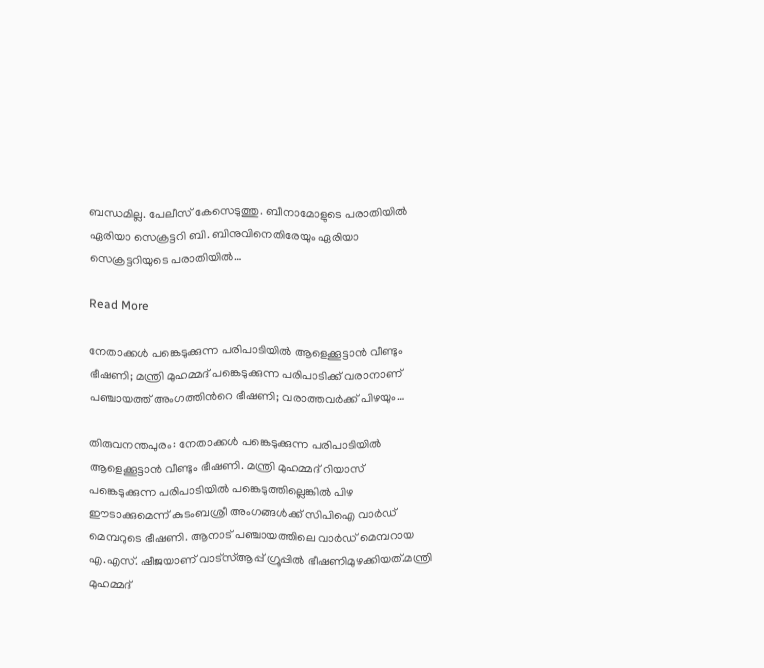ബന്ധമില്ല. പേലീസ് കേസെടുത്തു. ബീനാമോളുടെ പരാതിയിൽ ഏരിയാ സെക്രട്ടറി ബി. ബിനുവിനെതിരേയും ഏരിയാ സെക്രട്ടറിയുടെ പരാതിയിൽ…

Read More

നേതാക്കൾ പങ്കെടുക്കുന്ന പരിപാടിയിൽ ആളെക്കൂട്ടാൻ വീണ്ടും ഭീഷണി; മന്ത്രി മുഹമ്മദ് പങ്കെടുക്കുന്ന പരിപാടിക്ക് വരാനാണ് പഞ്ചായത്ത് അംഗത്തിന്‍റെ ഭീഷണി; വരാത്തവർക്ക് പിഴയും…

തിരുവനന്തപുരം: നേതാക്കൾ പങ്കെടുക്കുന്ന പരിപാടിയിൽ ആളെക്കൂട്ടാൻ വീണ്ടും ഭീഷണി. മന്ത്രി മുഹമ്മദ് റിയാസ്  പങ്കെടുക്കുന്ന പരിപാടിയിൽ പങ്കെടുത്തില്ലെങ്കിൽ പിഴ ഈടാക്കുമെന്ന് കുടംബശ്രീ അംഗങ്ങൾക്ക് സിപിഐ വാർഡ് മെമ്പറുടെ ഭീഷണി. ആനാട് പഞ്ചായത്തിലെ വാർഡ് മെമ്പറായ എ.എസ്. ഷീജയാണ് വാട്സ്ആപ്പ് ഗ്രൂപ്പിൽ ഭീഷണിമുഴക്കിയത്.മന്ത്രി മുഹമ്മദ്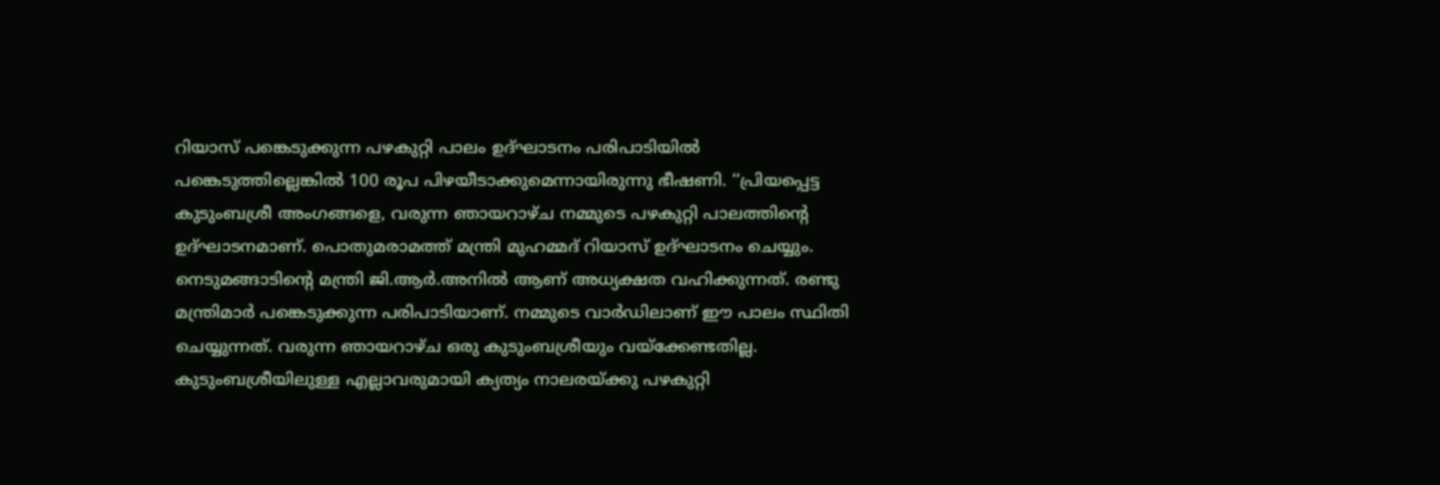റിയാസ് പങ്കെടുക്കുന്ന പഴകുറ്റി പാലം ഉദ്ഘാടനം പരിപാടിയിൽ പങ്കെടുത്തില്ലെങ്കിൽ 100 രൂപ പിഴയീടാക്കുമെന്നായിരുന്നു ഭീഷണി. ‘‘പ്രിയപ്പെട്ട കുടുംബശ്രീ അംഗങ്ങളെ, വരുന്ന ഞായറാഴ്ച നമ്മുടെ പഴകുറ്റി പാലത്തിന്‍റെ ഉദ്ഘാടനമാണ്. പൊതുമരാമത്ത് മന്ത്രി മുഹമ്മദ് റിയാസ് ഉദ്ഘാടനം ചെയ്യും. നെടുമങ്ങാടിന്‍റെ മന്ത്രി ജി.ആർ.അനിൽ ആണ് അധ്യക്ഷത വഹിക്കുന്നത്. രണ്ടു മന്ത്രിമാർ പങ്കെടുക്കുന്ന പരിപാടിയാണ്. നമ്മുടെ വാർഡിലാണ് ഈ പാലം സ്ഥിതി ചെയ്യുന്നത്. വരുന്ന ഞായറാഴ്ച ഒരു കുടുംബശ്രീയും വയ്ക്കേണ്ടതില്ല. കുടുംബശ്രീയിലുള്ള എല്ലാവരുമായി ക്യത്യം നാലരയ്ക്കു പഴകുറ്റി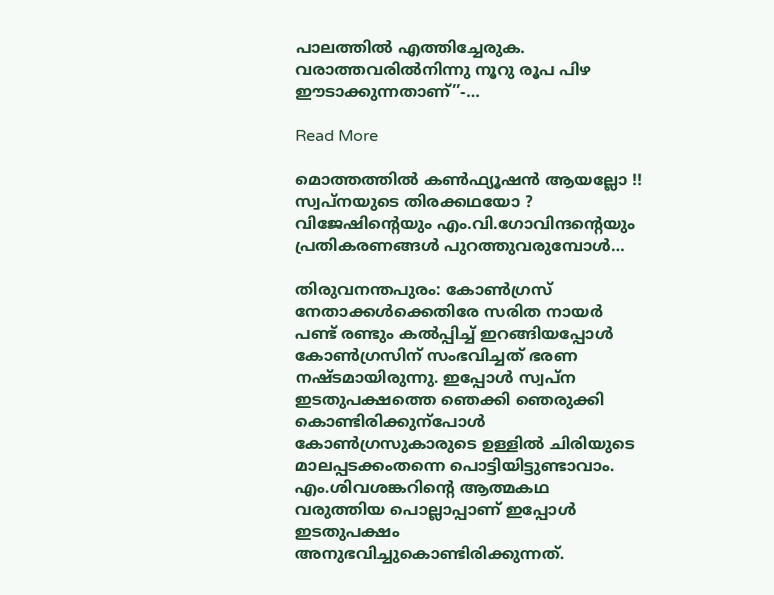പാലത്തിൽ എത്തിച്ചേരുക. വരാത്തവരിൽനിന്നു നൂറു രൂപ പിഴ ഈടാക്കുന്നതാണ്’’-…

Read More

മൊത്തത്തിൽ കൺഫ്യൂഷൻ ആയല്ലോ !! സ്വപ്നയുടെ തിരക്കഥയോ ? വിജേഷിന്‍റെയും എം.വി.ഗോവിന്ദന്‍റെയും പ്രതികരണങ്ങൾ പുറത്തുവരുമ്പോള്‍…

തിരുവനന്തപുരം: കോൺഗ്രസ് നേതാക്കൾക്കെതിരേ സരിത നായർ പണ്ട് രണ്ടും കൽപ്പിച്ച് ഇറങ്ങിയപ്പോൾ കോൺഗ്രസിന് സംഭവിച്ചത് ഭരണ നഷ്‌ടമായിരുന്നു. ഇപ്പോൾ സ്വപ്ന ഇടതുപക്ഷത്തെ ഞെക്കി ഞെരുക്കി കൊണ്ടിരിക്കുന്പോൾ കോൺഗ്രസുകാരുടെ ഉള്ളിൽ ചിരിയുടെ മാലപ്പടക്കംതന്നെ പൊട്ടിയിട്ടുണ്ടാവാം. എം.ശിവശങ്കറിന്‍റെ ആത്മകഥ വരുത്തിയ പൊല്ലാപ്പാണ് ഇപ്പോൾ ഇടതുപക്ഷം അനുഭവിച്ചുകൊണ്ടിരിക്കുന്നത്.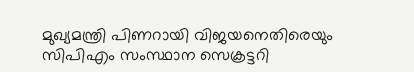മുഖ്യമന്ത്രി പിണറായി വിജയനെതിരെയും സിപിഎം സംസ്ഥാന സെക്രട്ടറി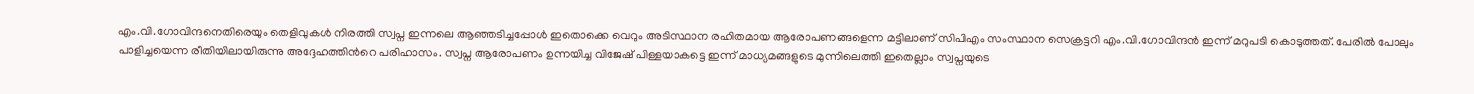എം.വി.ഗോവിന്ദനെതിരെയും തെളിവുകൾ നിരത്തി സ്വപ്ന ഇന്നലെ ആഞ്ഞടിച്ചപ്പോൾ ഇതൊക്കെ വെറും അടിസ്ഥാന രഹിതമായ ആരോപണങ്ങളെന്ന മട്ടിലാണ് സിപിഎം സംസ്ഥാന സെക്രട്ടറി എം.വി.ഗോവിന്ദൻ ഇന്ന് മറുപടി കൊടുത്തത്. പേരിൽ പോലും പാളിച്ച‍യെന്ന രീതിയിലായിരുന്നു അദ്ദേഹത്തിന്‍റെ പരിഹാസം. സ്വപ്ന ആരോപണം ഉന്നയിച്ച വിജേഷ് പിള്ളയാകട്ടെ ഇന്ന് മാധ്യമങ്ങളുടെ മുന്നിലെത്തി ഇതെല്ലാം സ്വപ്നയുടെ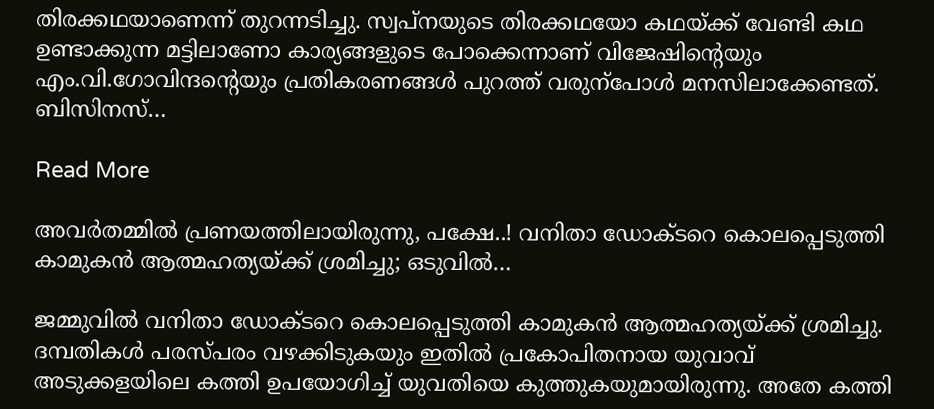തിരക്കഥയാണെന്ന് തുറന്നടിച്ചു. സ്വപ്നയുടെ തിരക്കഥയോ കഥ‍യ്ക്ക് വേണ്ടി കഥ ഉണ്ടാക്കുന്ന മട്ടിലാണോ കാര്യങ്ങളുടെ പോക്കെന്നാണ് വിജേഷിന്‍റെയും എം.വി.ഗോവിന്ദന്‍റെയും പ്രതികരണങ്ങൾ പുറത്ത് വരുന്പോൾ മനസിലാക്കേണ്ടത്. ബിസിനസ്…

Read More

അവര്‍തമ്മില്‍ പ്രണയത്തിലായിരുന്നു, പക്ഷേ..! വനിതാ ഡോക്ടറെ കൊലപ്പെടുത്തി കാമുകന്‍ ആത്മഹത്യയ്ക്ക് ശ്രമിച്ചു; ഒടുവില്‍…

ജമ്മുവില്‍ വനിതാ ഡോക്ടറെ കൊലപ്പെടുത്തി കാമുകന്‍ ആത്മഹത്യയ്ക്ക് ശ്രമിച്ചു. ദമ്പതികള്‍ പരസ്പരം വഴക്കിടുകയും ഇതില്‍ പ്രകോപിതനായ യുവാവ് അടുക്കളയിലെ കത്തി ഉപയോഗിച്ച് യുവതിയെ കുത്തുകയുമായിരുന്നു. അതേ കത്തി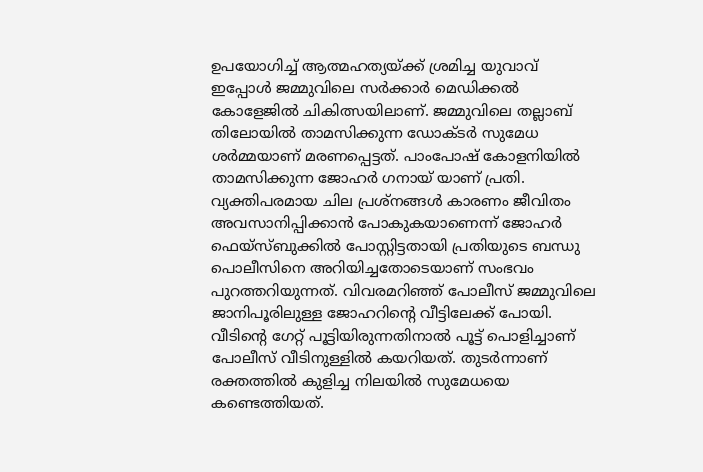ഉപയോഗിച്ച് ആത്മഹത്യയ്ക്ക് ശ്രമിച്ച യുവാവ് ഇപ്പോള്‍ ജമ്മുവിലെ സര്‍ക്കാര്‍ മെഡിക്കല്‍ കോളേജില്‍ ചികിത്സയിലാണ്. ജമ്മുവിലെ തല്ലാബ് തിലോയില്‍ താമസിക്കുന്ന ഡോക്ടര്‍ സുമേധ ശര്‍മ്മയാണ് മരണപ്പെട്ടത്. പാംപോഷ് കോളനിയില്‍ താമസിക്കുന്ന ജോഹര്‍ ഗനായ് യാണ് പ്രതി. വ്യക്തിപരമായ ചില പ്രശ്‌നങ്ങള്‍ കാരണം ജീവിതം അവസാനിപ്പിക്കാന്‍ പോകുകയാണെന്ന് ജോഹര്‍ ഫെയ്‌സ്ബുക്കില്‍ പോസ്റ്റിട്ടതായി പ്രതിയുടെ ബന്ധു പൊലീസിനെ അറിയിച്ചതോടെയാണ് സംഭവം പുറത്തറിയുന്നത്. വിവരമറിഞ്ഞ് പോലീസ് ജമ്മുവിലെ ജാനിപൂരിലുള്ള ജോഹറിന്റെ വീട്ടിലേക്ക് പോയി. വീടിന്റെ ഗേറ്റ് പൂട്ടിയിരുന്നതിനാല്‍ പൂട്ട് പൊളിച്ചാണ് പോലീസ് വീടിനുള്ളില്‍ കയറിയത്. തുടര്‍ന്നാണ് രക്തത്തില്‍ കുളിച്ച നിലയില്‍ സുമേധയെ കണ്ടെത്തിയത്.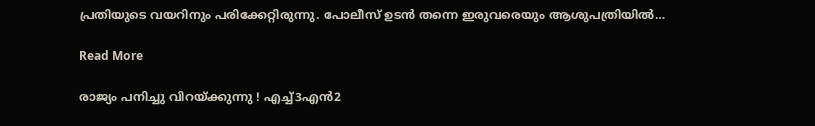പ്രതിയുടെ വയറിനും പരിക്കേറ്റിരുന്നു. പോലീസ് ഉടന്‍ തന്നെ ഇരുവരെയും ആശുപത്രിയില്‍…

Read More

രാജ്യം പനിച്ചു വിറയ്ക്കുന്നു ! എച്ച്3എന്‍2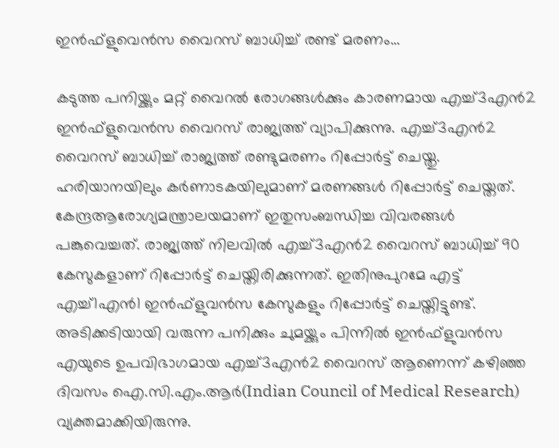ഇന്‍ഫ്‌ളുവെന്‍സ വൈറസ് ബാധിച്ച് രണ്ട് മരണം…

കടുത്ത പനിയ്ക്കും മറ്റ് വൈറല്‍ രോഗങ്ങള്‍ക്കും കാരണമായ എച്ച്3എന്‍2 ഇന്‍ഫ്‌ളുവെന്‍സ വൈറസ് രാജ്യത്ത് വ്യാപിക്കുന്നു. എച്ച്3എന്‍2 വൈറസ് ബാധിച്ച് രാജ്യത്ത് രണ്ടുമരണം റിപ്പോര്‍ട്ട് ചെയ്തു. ഹരിയാനയിലും കര്‍ണാടകയിലുമാണ് മരണങ്ങള്‍ റിപ്പോര്‍ട്ട് ചെയ്തത്. കേന്ദ്രആരോഗ്യമന്ത്രാലയമാണ് ഇതുസംബന്ധിച്ച വിവരങ്ങള്‍ പങ്കുവെച്ചത്. രാജ്യത്ത് നിലവില്‍ എച്ച്3എന്‍2 വൈറസ് ബാധിച്ച് 90 കേസുകളാണ് റിപ്പോര്‍ട്ട് ചെയ്തിരിക്കുന്നത്. ഇതിനുപുറമേ എട്ട് എച്ച്1എന്‍1 ഇന്‍ഫ്‌ളുവന്‍സ കേസുകളും റിപ്പോര്‍ട്ട് ചെയ്തിട്ടുണ്ട്. അടിക്കടിയായി വരുന്ന പനിക്കും ചുമയ്ക്കും പിന്നില്‍ ഇന്‍ഫ്‌ളുവന്‍സ എയുടെ ഉപവിഭാഗമായ എച്ച്3എന്‍2 വൈറസ് ആണെന്ന് കഴിഞ്ഞ ദിവസം ഐ.സി.എം.ആര്‍(Indian Council of Medical Research) വ്യക്തമാക്കിയിരുന്നു.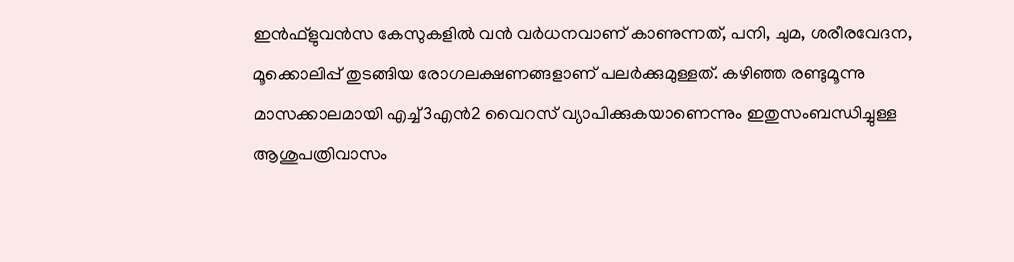ഇന്‍ഫ്‌ളുവന്‍സ കേസുകളില്‍ വന്‍ വര്‍ധനവാണ് കാണുന്നത്, പനി, ചുമ, ശരീരവേദന, മൂക്കൊലിപ്പ് തുടങ്ങിയ രോഗലക്ഷണങ്ങളാണ് പലര്‍ക്കുമുള്ളത്. കഴിഞ്ഞ രണ്ടുമൂന്നു മാസക്കാലമായി എച്ച്3എന്‍2 വൈറസ് വ്യാപിക്കുകയാണെന്നും ഇതുസംബന്ധിച്ചുള്ള ആശുപത്രിവാസം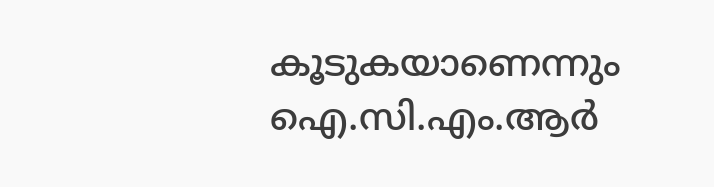കൂടുകയാണെന്നും ഐ.സി.എം.ആര്‍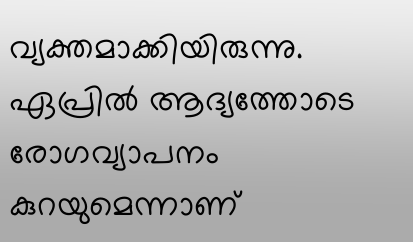വ്യക്തമാക്കിയിരുന്നു. ഏപ്രില്‍ ആദ്യത്തോടെ രോഗവ്യാപനം കുറയുമെന്നാണ്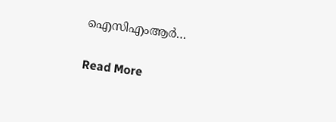ഐസിഎംആര്‍…

Read More